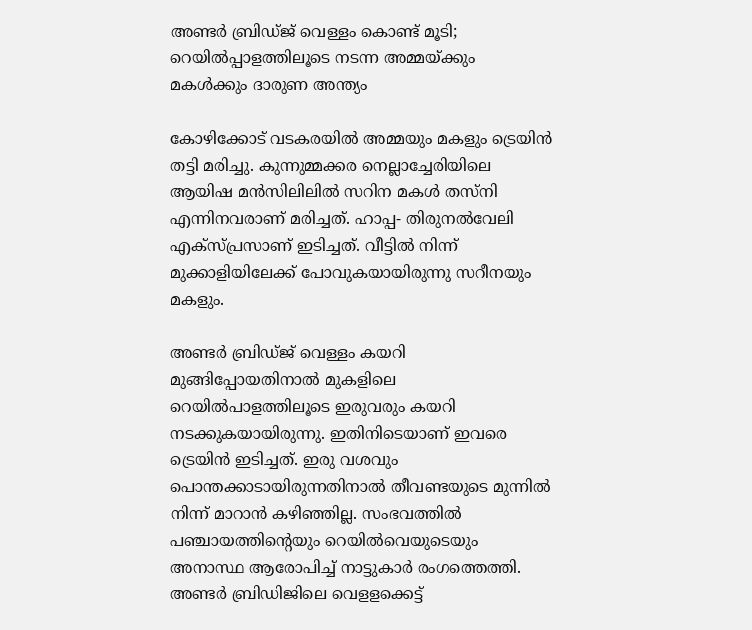അണ്ടർ ബ്രിഡ്ജ് വെള്ളം കൊണ്ട് മൂടി; റെയിൽപ്പാളത്തിലൂടെ നടന്ന അമ്മയ്ക്കും മകൾക്കും ദാരുണ അന്ത്യം

കോഴിക്കോട് വടകരയിൽ അമ്മയും മകളും ട്രെയിൻ തട്ടി മരിച്ചു. കുന്നുമ്മക്കര നെല്ലാച്ചേരിയിലെ ആയിഷ മൻസിലിലിൽ സറിന മകൾ തസ്നി എന്നിനവരാണ് മരിച്ചത്. ഹാപ്പ- തിരുനൽവേലി എക്സ്പ്രസാണ് ഇടിച്ചത്. വീട്ടിൽ നിന്ന് മുക്കാളിയിലേക്ക് പോവുകയായിരുന്നു സറീനയും മകളും.

അണ്ടർ ബ്രിഡ്ജ് വെള്ളം കയറി മുങ്ങിപ്പോയതിനാൽ മുകളിലെ റെയിൽപാളത്തിലൂടെ ഇരുവരും കയറി നടക്കുകയായിരുന്നു. ഇതിനിടെയാണ് ഇവരെ ട്രെയിൻ ഇടിച്ചത്. ഇരു വശവും പൊന്തക്കാടായിരുന്നതിനാൽ തീവണ്ടയുടെ മുന്നിൽ നിന്ന് മാറാൻ കഴിഞ്ഞില്ല. സംഭവത്തിൽ പഞ്ചായത്തിന്റെയും റെയിൽവെയുടെയും അനാസ്ഥ ആരോപിച്ച് നാട്ടുകാർ രംഗത്തെത്തി. അണ്ടർ ബ്രിഡിജിലെ വെളളക്കെട്ട്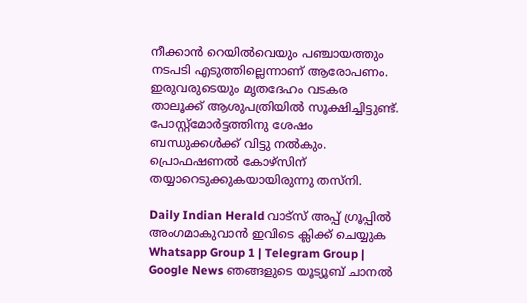നീക്കാൻ റെയില്‍വെയും പഞ്ചായത്തും നടപടി എടുത്തില്ലെന്നാണ് ആരോപണം. ഇരുവരുടെയും മൃതദേഹം വടകര താലൂക്ക് ആശുപത്രിയിൽ സൂക്ഷിച്ചിട്ടുണ്ട്. പോസ്റ്റ്മോർട്ടത്തിനു ശേഷം ബന്ധുക്കൾക്ക് വിട്ടു നൽകും. പ്രൊഫഷണൽ കോഴ്സിന് തയ്യാറെടുക്കുകയായിരുന്നു തസ്നി.

Daily Indian Herald വാട്സ് അപ്പ് ഗ്രൂപ്പിൽ അംഗമാകുവാൻ ഇവിടെ ക്ലിക്ക് ചെയ്യുക Whatsapp Group 1 | Telegram Group | Google News ഞങ്ങളുടെ യൂട്യൂബ് ചാനൽ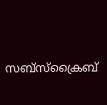സബ്സ്ക്രൈബ്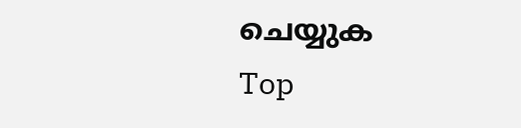ചെയ്യുക
Top